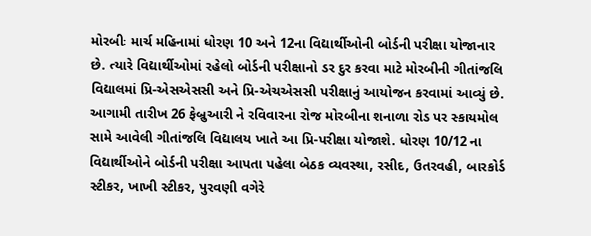મોરબીઃ માર્ચ મહિનામાં ધોરણ 10 અને 12ના વિદ્યાર્થીઓની બોર્ડની પરીક્ષા યોજાનાર છે. ત્યારે વિદ્યાર્થીઓમાં રહેલો બોર્ડની પરીક્ષાનો ડર દુર કરવા માટે મોરબીની ગીતાંજલિ વિદ્યાલમાં પ્રિ-એસએસસી અને પ્રિ-એચએસસી પરીક્ષાનું આયોજન કરવામાં આવ્યું છે. આગામી તારીખ 26 ફેબ્રુઆરી ને રવિવારના રોજ મોરબીના શનાળા રોડ પર સ્કાયમોલ સામે આવેલી ગીતાંજલિ વિદ્યાલય ખાતે આ પ્રિ-પરીક્ષા યોજાશે. ધોરણ 10/12 ના વિદ્યાર્થીઓને બોર્ડની પરીક્ષા આપતા પહેલા બેઠક વ્યવસ્થા, રસીદ, ઉતરવહી, બારકોર્ડ સ્ટીકર, ખાખી સ્ટીકર, પુરવણી વગેરે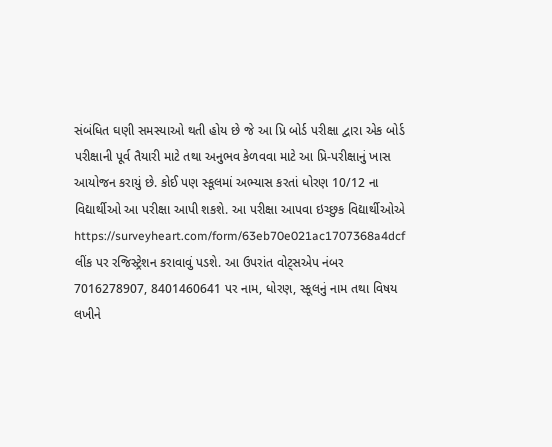સંબંધિત ઘણી સમસ્યાઓ થતી હોય છે જે આ પ્રિ બોર્ડ પરીક્ષા દ્વારા એક બોર્ડ પરીક્ષાની પૂર્વ તૈયારી માટે તથા અનુભવ કેળવવા માટે આ પ્રિ-પરીક્ષાનું ખાસ આયોજન કરાયું છે. કોઈ પણ સ્કૂલમાં અભ્યાસ કરતાં ધોરણ 10/12 ના વિદ્યાર્થીઓ આ પરીક્ષા આપી શકશે. આ પરીક્ષા આપવા ઇચ્છુક વિદ્યાર્થીઓએ https://surveyheart.com/form/63eb70e021ac1707368a4dcf લીંક પર રજિસ્ટ્રેશન કરાવાવું પડશે. આ ઉપરાંત વોટ્સએપ નંબર 7016278907, 8401460641 પર નામ, ધોરણ, સ્કૂલનું નામ તથા વિષય લખીને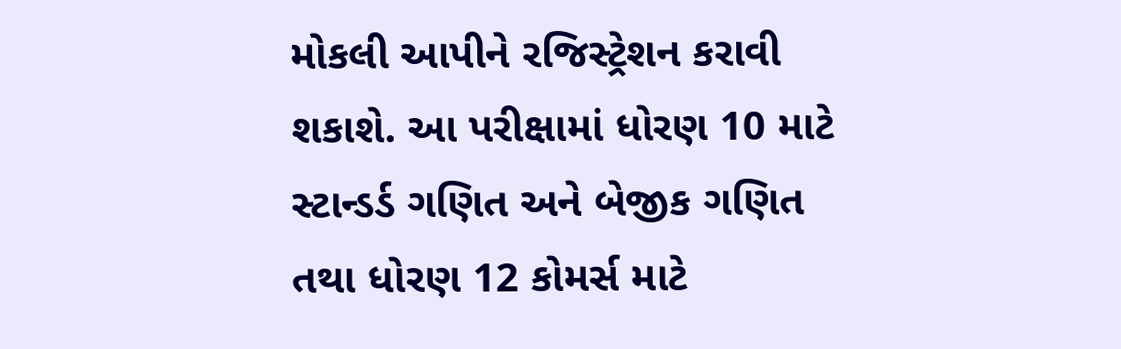મોકલી આપીને રજિસ્ટ્રેશન કરાવી શકાશે. આ પરીક્ષામાં ધોરણ 10 માટે સ્ટાન્ડર્ડ ગણિત અને બેજીક ગણિત તથા ધોરણ 12 કોમર્સ માટે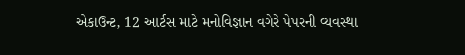એકાઉન્ટ, 12 આર્ટસ માટે મનોવિજ્ઞાન વગેરે પેપરની વ્યવસ્થા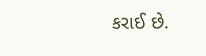કરાઈ છે.